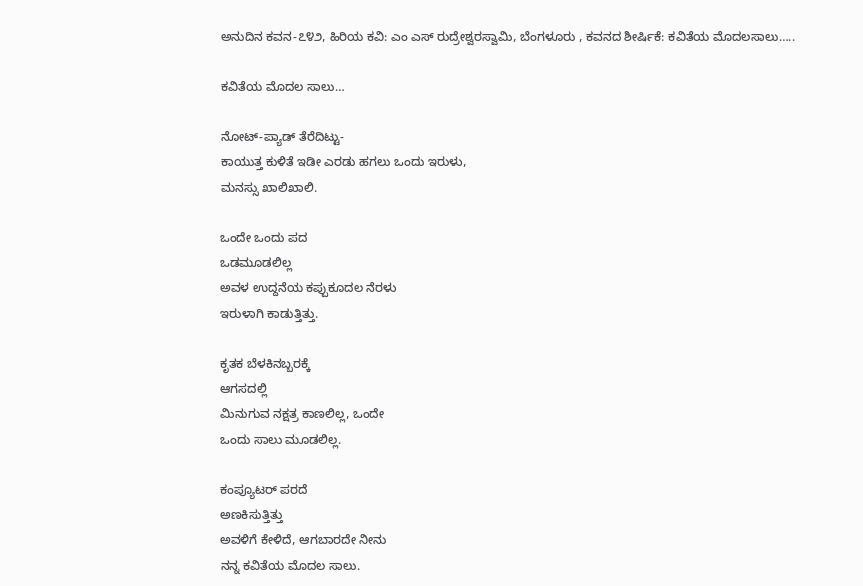ಅನುದಿನ ಕವನ-೭೪೨, ಹಿರಿಯ ಕವಿ: ಎಂ ಎಸ್ ರುದ್ರೇಶ್ವರಸ್ವಾಮಿ, ಬೆಂಗಳೂರು , ಕವನದ ಶೀರ್ಷಿಕೆ: ಕವಿತೆಯ ಮೊದಲ‌ಸಾಲು…..

ಕವಿತೆಯ ಮೊದಲ ಸಾಲು…

ನೋಟ್-ಪ್ಯಾಡ್ ತೆರೆದಿಟ್ಟು-
ಕಾಯುತ್ತ ಕುಳಿತೆ ಇಡೀ ಎರಡು ಹಗಲು ಒಂದು ಇರುಳು,
ಮನಸ್ಸು ಖಾಲಿಖಾಲಿ.

ಒಂದೇ ಒಂದು ಪದ
ಒಡಮೂಡಲಿಲ್ಲ
ಅವಳ ಉದ್ದನೆಯ ಕಪ್ಪುಕೂದಲ ನೆರಳು
ಇರುಳಾಗಿ ಕಾಡುತ್ತಿತ್ತು.

ಕೃತಕ ಬೆಳಕಿನಬ್ಬರಕ್ಕೆ
ಆಗಸದಲ್ಲಿ
ಮಿನುಗುವ ನಕ್ಷತ್ರ ಕಾಣಲಿಲ್ಲ, ಒಂದೇ
ಒಂದು ಸಾಲು ಮೂಡಲಿಲ್ಲ.

ಕಂಪ್ಯೂಟರ್ ಪರದೆ
ಅಣಕಿಸುತ್ತಿತ್ತು
ಅವಳಿಗೆ ಕೇಳಿದೆ, ಆಗಬಾರದೇ ನೀನು
ನನ್ನ ಕವಿತೆಯ ಮೊದಲ ಸಾಲು.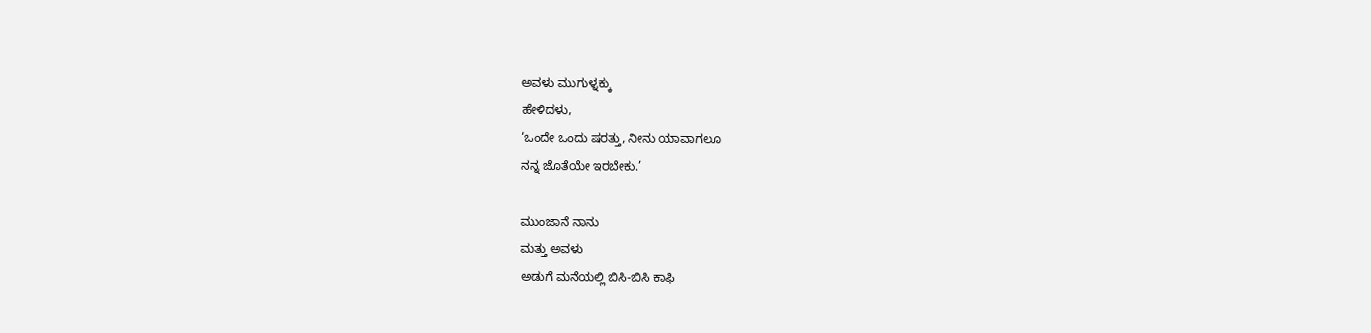ಅವಳು ಮುಗುಳ್ನಕ್ಕು
ಹೇಳಿದಳು,
‘ಒಂದೇ ಒಂದು ಷರತ್ತು, ನೀನು ಯಾವಾಗಲೂ
ನನ್ನ ಜೊತೆಯೇ ಇರಬೇಕು.’

ಮುಂಜಾನೆ ನಾನು
ಮತ್ತು ಅವಳು
ಅಡುಗೆ ಮನೆಯಲ್ಲಿ ಬಿಸಿ-ಬಿಸಿ ಕಾಫಿ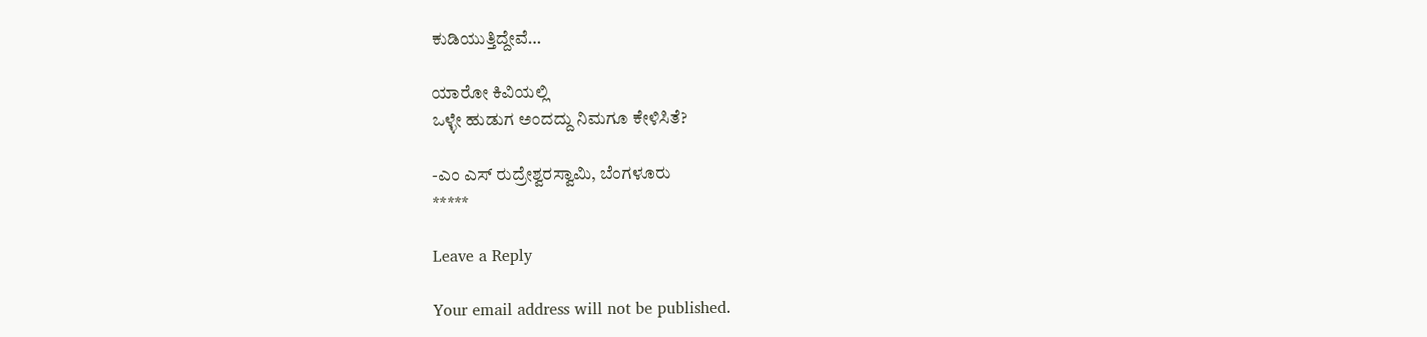ಕುಡಿಯುತ್ತಿದ್ದೇವೆ…

ಯಾರೋ ಕಿವಿಯಲ್ಲಿ
ಒಳ್ಳೇ ಹುಡುಗ ಅಂದದ್ದು ನಿಮಗೂ ಕೇಳಿಸಿತೆ?

-ಎಂ ಎಸ್ ರುದ್ರೇಶ್ವರಸ್ವಾಮಿ, ಬೆಂಗಳೂರು
*****

Leave a Reply

Your email address will not be published.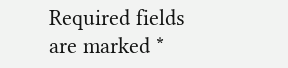Required fields are marked *